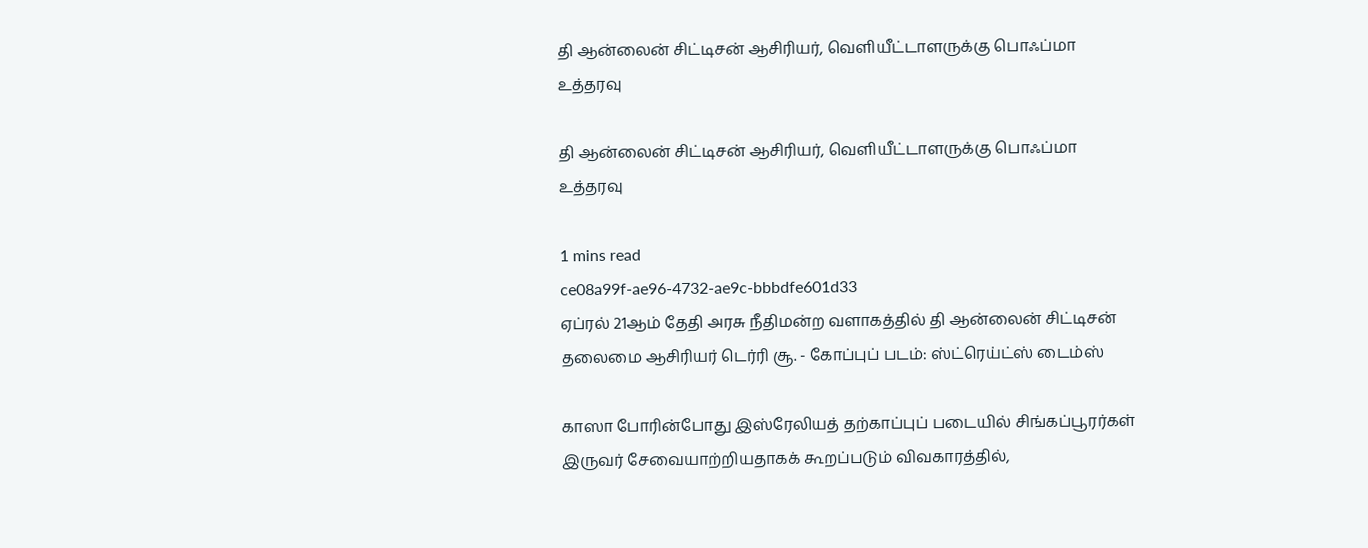தி ஆன்லைன் சிட்டிசன் ஆசிரியர், வெளியீட்டாளருக்கு பொஃப்மா உத்தரவு

தி ஆன்லைன் சிட்டிசன் ஆசிரியர், வெளியீட்டாளருக்கு பொஃப்மா உத்தரவு

1 mins read
ce08a99f-ae96-4732-ae9c-bbbdfe601d33
ஏப்ரல் 21ஆம் தேதி அரசு நீதிமன்ற வளாகத்தில் தி ஆன்லைன் சிட்டிசன் தலைமை ஆசிரியர் டெர்ரி சூ. - கோப்புப் படம்: ஸ்ட்ரெய்ட்ஸ் டைம்ஸ்

காஸா போரின்போது இஸ்ரேலியத் தற்காப்புப் படையில் சிங்கப்பூரர்கள் இருவர் சேவையாற்றியதாகக் கூறப்படும் விவகாரத்தில்,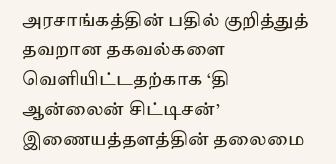அரசாங்கத்தின் பதில் குறித்துத் தவறான தகவல்களை வெளியிட்டதற்காக ‘தி ஆன்லைன் சிட்டிசன்’ இணையத்தளத்தின் தலைமை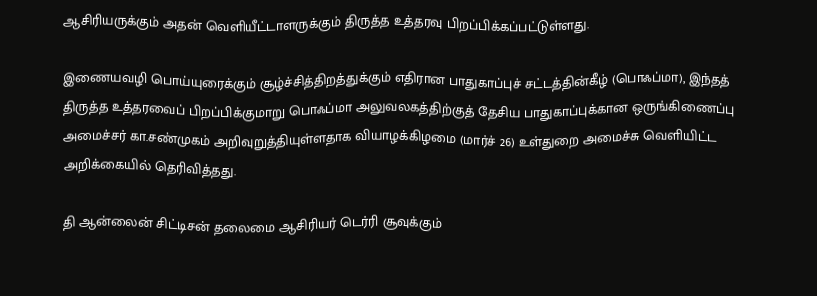ஆசிரியருக்கும் அதன் வெளியீட்டாளருக்கும் திருத்த உத்தரவு பிறப்பிக்கப்பட்டுள்ளது.

இணையவழி பொய்யுரைக்கும் சூழ்ச்சித்திறத்துக்கும் எதிரான பாதுகாப்புச் சட்டத்தின்கீழ் (பொஃப்மா), இந்தத் திருத்த உத்தரவைப் பிறப்பிக்குமாறு பொஃப்மா அலுவலகத்திற்குத் தேசிய பாதுகாப்புக்கான ஒருங்கிணைப்பு அமைச்சர் கா.சண்முகம் அறிவுறுத்தியுள்ளதாக வியாழக்கிழமை (மார்ச் 26) உள்துறை அமைச்சு வெளியிட்ட அறிக்கையில் தெரிவித்தது.

தி ஆன்லைன் சிட்டிசன் தலைமை ஆசிரியர் டெர்ரி சூவுக்கும்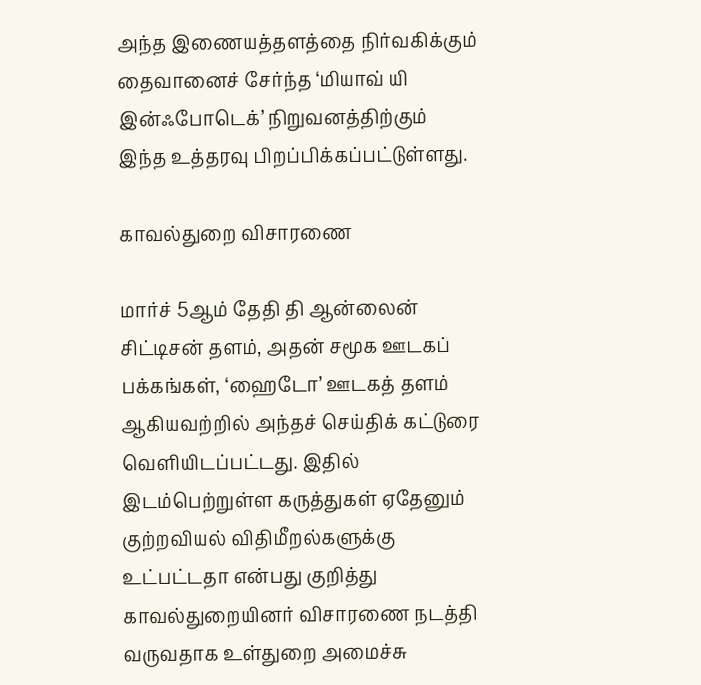அந்த இணையத்தளத்தை நிர்வகிக்கும் தைவானைச் சேர்ந்த ‘மியாவ் யி இன்ஃபோடெக்’ நிறுவனத்திற்கும் இந்த உத்தரவு பிறப்பிக்கப்பட்டுள்ளது.

காவல்துறை விசாரணை

மார்ச் 5ஆம் தேதி தி ஆன்லைன் சிட்டிசன் தளம், அதன் சமூக ஊடகப் பக்கங்கள், ‘ஹைடோ’ ஊடகத் தளம் ஆகியவற்றில் அந்தச் செய்திக் கட்டுரை வெளியிடப்பட்டது. இதில் இடம்பெற்றுள்ள கருத்துகள் ஏதேனும் குற்றவியல் விதிமீறல்களுக்கு உட்பட்டதா என்பது குறித்து காவல்துறையினர் விசாரணை நடத்தி வருவதாக உள்துறை அமைச்சு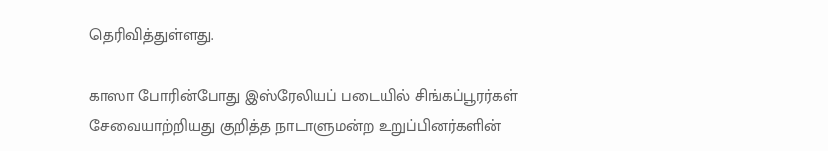தெரிவித்துள்ளது.

காஸா போரின்போது இஸ்ரேலியப் படையில் சிங்கப்பூரர்கள் சேவையாற்றியது குறித்த நாடாளுமன்ற உறுப்பினர்களின்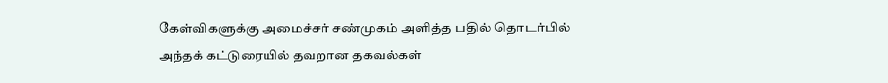கேள்விகளுக்கு அமைச்சர் சண்முகம் அளித்த பதில் தொடர்பில் அந்தக் கட்டுரையில் தவறான தகவல்கள்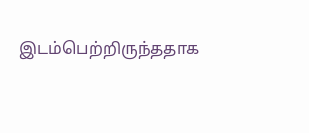இடம்பெற்றிருந்ததாக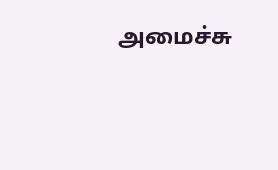அமைச்சு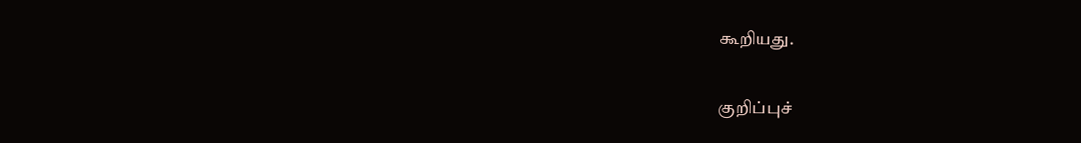கூறியது.

குறிப்புச்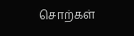சொற்கள்